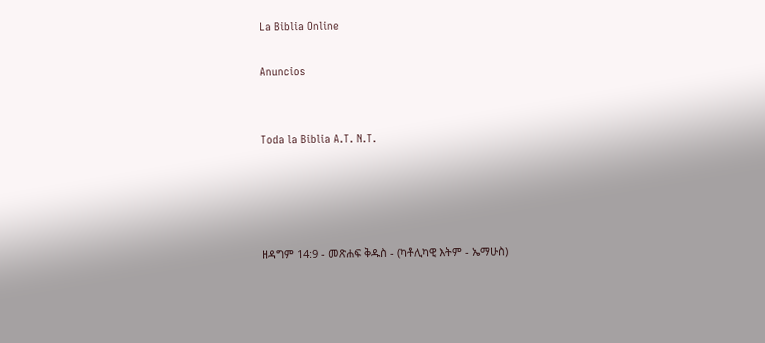La Biblia Online

Anuncios


Toda la Biblia A.T. N.T.




ዘዳግም 14:9 - መጽሐፍ ቅዱስ - (ካቶሊካዊ እትም - ኤማሁስ)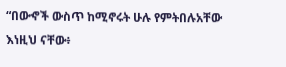“በውኆች ውስጥ ከሚኖሩት ሁሉ የምትበሉአቸው እነዚህ ናቸው፥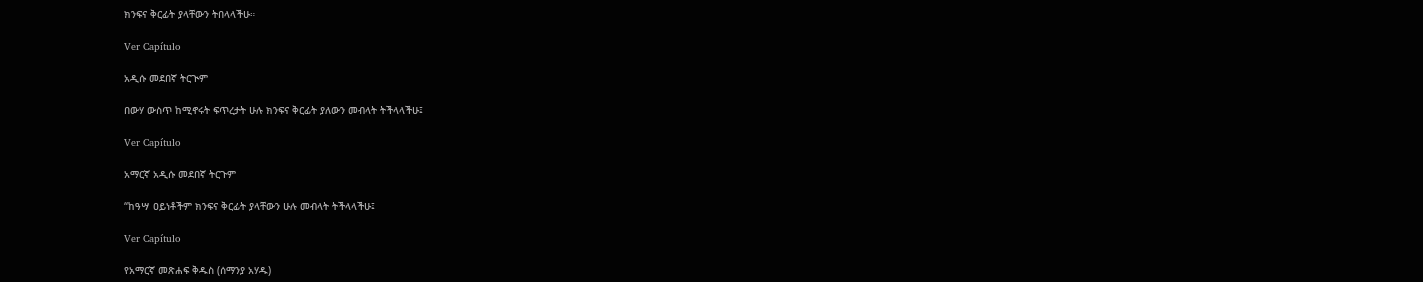ክንፍና ቅርፊት ያላቸውን ትበላላችሁ።

Ver Capítulo

አዲሱ መደበኛ ትርጒም

በውሃ ውስጥ ከሚኖሩት ፍጥረታት ሁሉ ክንፍና ቅርፊት ያለውን መብላት ትችላላችሁ፤

Ver Capítulo

አማርኛ አዲሱ መደበኛ ትርጉም

“ከዓሣ ዐይነቶችም ክንፍና ቅርፊት ያላቸውን ሁሉ መብላት ትችላላችሁ፤

Ver Capítulo

የአማርኛ መጽሐፍ ቅዱስ (ሰማንያ አሃዱ)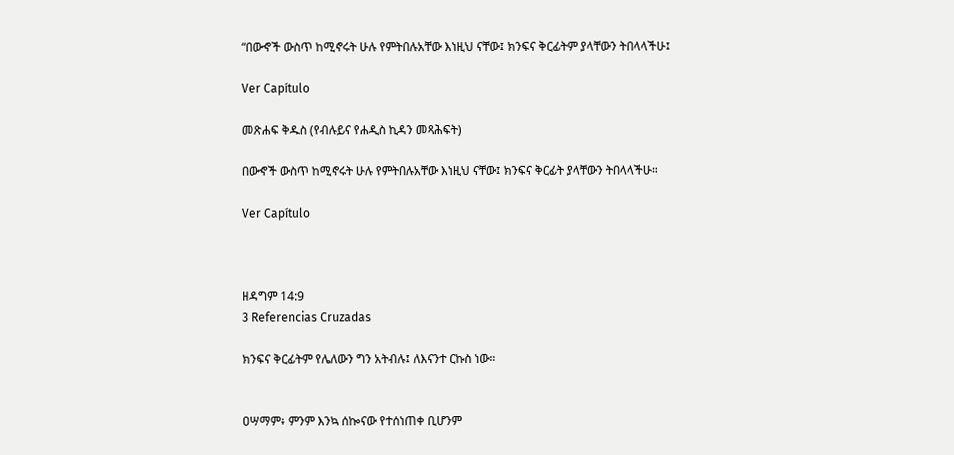“በውኆች ውስጥ ከሚኖሩት ሁሉ የምትበሉአቸው እነዚህ ናቸው፤ ክንፍና ቅርፊትም ያላቸውን ትበላላችሁ፤

Ver Capítulo

መጽሐፍ ቅዱስ (የብሉይና የሐዲስ ኪዳን መጻሕፍት)

በውኆች ውስጥ ከሚኖሩት ሁሉ የምትበሉአቸው እነዚህ ናቸው፤ ክንፍና ቅርፊት ያላቸውን ትበላላችሁ።

Ver Capítulo



ዘዳግም 14:9
3 Referencias Cruzadas

ክንፍና ቅርፊትም የሌለውን ግን አትብሉ፤ ለእናንተ ርኩስ ነው።


ዐሣማም፥ ምንም እንኳ ሰኰናው የተሰነጠቀ ቢሆንም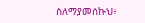ስለማያመሰኩህ፥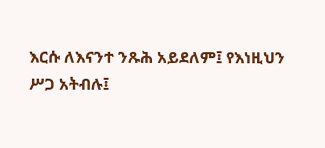እርሱ ለእናንተ ንጹሕ አይደለም፤ የእነዚህን ሥጋ አትብሉ፤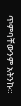ጥምባቸውንም አትንኩ።